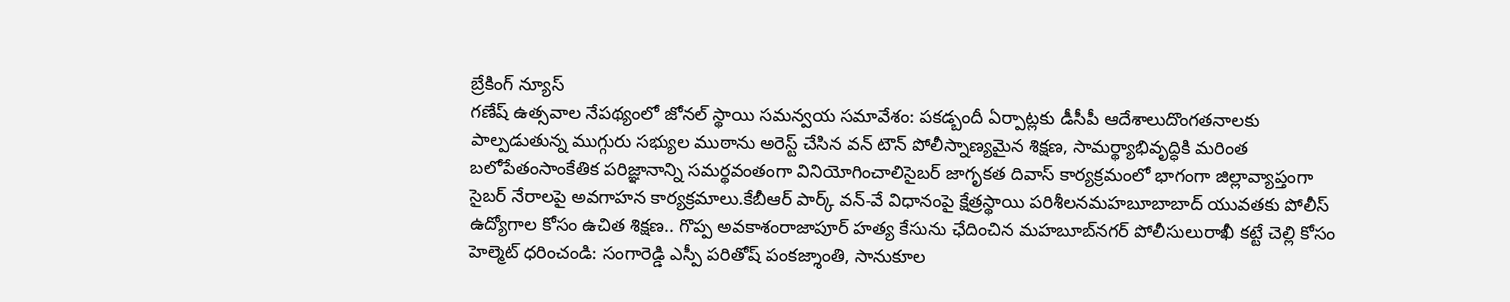బ్రేకింగ్ న్యూస్
గణేష్ ఉత్సవాల నేపథ్యంలో జోనల్ స్థాయి సమన్వయ సమావేశం: పకడ్బందీ ఏర్పాట్లకు డీసీపీ ఆదేశాలుదొంగతనాలకు పాల్పడుతున్న ముగ్గురు సభ్యుల ముఠాను అరెస్ట్ చేసిన వన్ టౌన్ పోలీస్నాణ్యమైన శిక్షణ, సామర్థ్యాభివృద్ధికి మరింత బలోపేతంసాంకేతిక పరిజ్ఞానాన్ని సమర్థవంతంగా వినియోగించాలిసైబర్ జాగృకత దివాస్ కార్యక్రమంలో భాగంగా జిల్లావ్యాప్తంగా సైబర్ నేరాలపై అవగాహన కార్యక్రమాలు.కేబీఆర్‌ పార్క్‌ వన్‌-వే విధానంపై క్షేత్రస్థాయి పరిశీలనమహబూబాబాద్ యువతకు పోలీస్ ఉద్యోగాల కోసం ఉచిత శిక్షణ.. గొప్ప అవకాశంరాజాపూర్ హత్య కేసును ఛేదించిన మహబూబ్‌నగర్ పోలీసులురాఖీ కట్టే చెల్లి కోసం హెల్మెట్ ధరించండి: సంగారెడ్డి ఎస్పీ పరితోష్ పంకజ్శాంతి, సానుకూల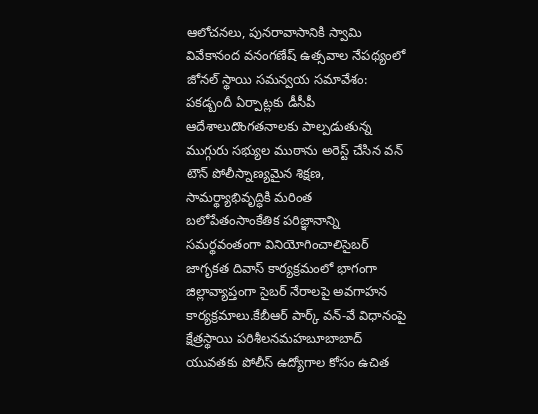ఆలోచనలు, పునరావాసానికి స్వామి వివేకానంద వనంగణేష్ ఉత్సవాల నేపథ్యంలో జోనల్ స్థాయి సమన్వయ సమావేశం: పకడ్బందీ ఏర్పాట్లకు డీసీపీ ఆదేశాలుదొంగతనాలకు పాల్పడుతున్న ముగ్గురు సభ్యుల ముఠాను అరెస్ట్ చేసిన వన్ టౌన్ పోలీస్నాణ్యమైన శిక్షణ, సామర్థ్యాభివృద్ధికి మరింత బలోపేతంసాంకేతిక పరిజ్ఞానాన్ని సమర్థవంతంగా వినియోగించాలిసైబర్ జాగృకత దివాస్ కార్యక్రమంలో భాగంగా జిల్లావ్యాప్తంగా సైబర్ నేరాలపై అవగాహన కార్యక్రమాలు.కేబీఆర్‌ పార్క్‌ వన్‌-వే విధానంపై క్షేత్రస్థాయి పరిశీలనమహబూబాబాద్ యువతకు పోలీస్ ఉద్యోగాల కోసం ఉచిత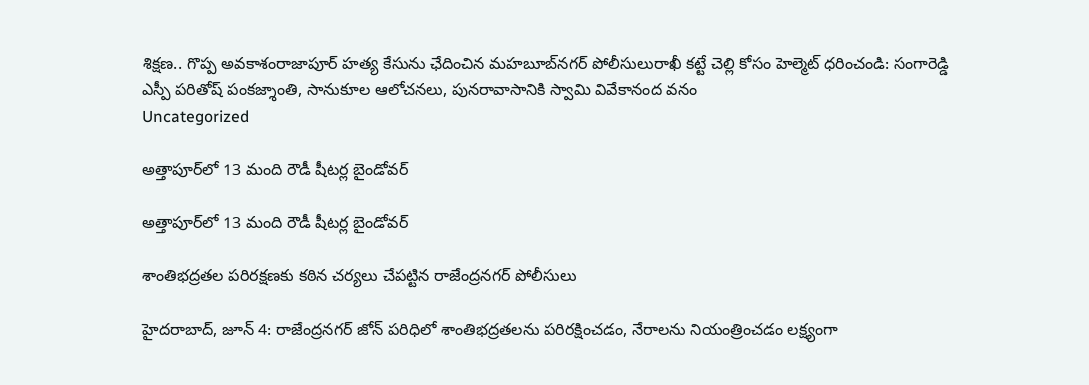శిక్షణ.. గొప్ప అవకాశంరాజాపూర్ హత్య కేసును ఛేదించిన మహబూబ్‌నగర్ పోలీసులురాఖీ కట్టే చెల్లి కోసం హెల్మెట్ ధరించండి: సంగారెడ్డి ఎస్పీ పరితోష్ పంకజ్శాంతి, సానుకూల ఆలోచనలు, పునరావాసానికి స్వామి వివేకానంద వనం
Uncategorized

అత్తాపూర్‌లో 13 మంది రౌడీ షీటర్ల బైండోవర్

అత్తాపూర్‌లో 13 మంది రౌడీ షీటర్ల బైండోవర్

శాంతిభద్రతల పరిరక్షణకు కఠిన చర్యలు చేపట్టిన రాజేంద్రనగర్ పోలీసులు

హైదరాబాద్, జూన్ 4: రాజేంద్రనగర్ జోన్ పరిధిలో శాంతిభద్రతలను పరిరక్షించడం, నేరాలను నియంత్రించడం లక్ష్యంగా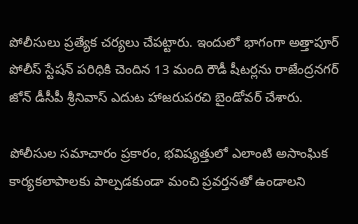పోలీసులు ప్రత్యేక చర్యలు చేపట్టారు. ఇందులో భాగంగా అత్తాపూర్ పోలీస్ స్టేషన్ పరిధికి చెందిన 13 మంది రౌడీ షీటర్లను రాజేంద్రనగర్ జోన్ డీసీపీ శ్రీనివాస్ ఎదుట హాజరుపరచి బైండోవర్ చేశారు.

పోలీసుల సమాచారం ప్రకారం, భవిష్యత్తులో ఎలాంటి అసాంఘిక కార్యకలాపాలకు పాల్పడకుండా మంచి ప్రవర్తనతో ఉండాలని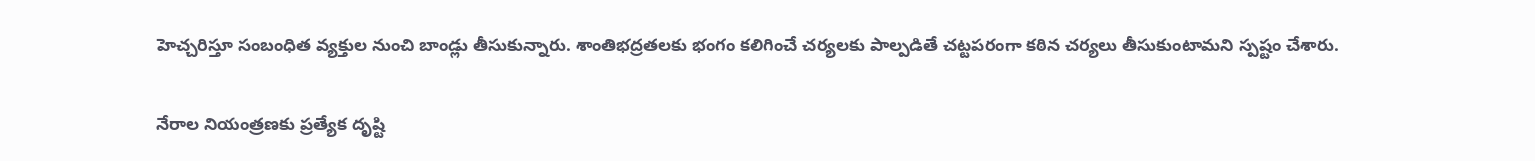హెచ్చరిస్తూ సంబంధిత వ్యక్తుల నుంచి బాండ్లు తీసుకున్నారు. శాంతిభద్రతలకు భంగం కలిగించే చర్యలకు పాల్పడితే చట్టపరంగా కఠిన చర్యలు తీసుకుంటామని స్పష్టం చేశారు.

నేరాల నియంత్రణకు ప్రత్యేక దృష్టి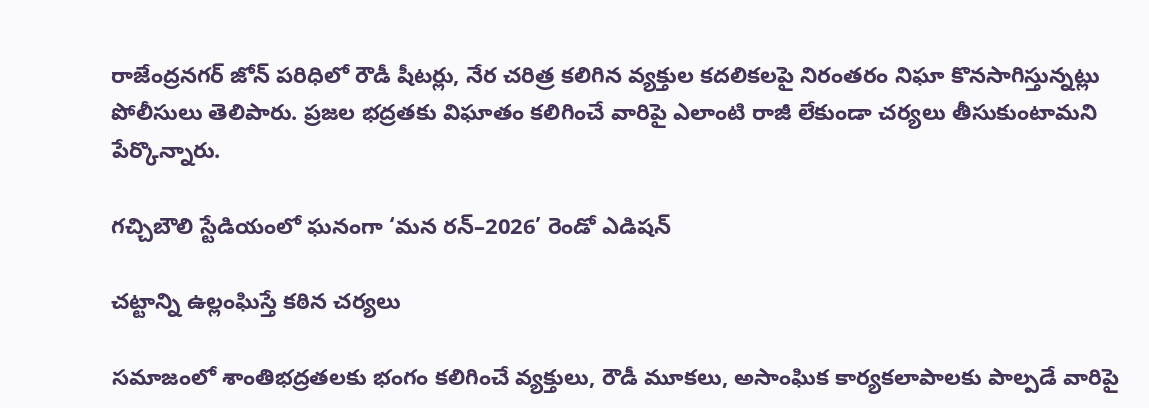రాజేంద్రనగర్ జోన్ పరిధిలో రౌడీ షీటర్లు, నేర చరిత్ర కలిగిన వ్యక్తుల కదలికలపై నిరంతరం నిఘా కొనసాగిస్తున్నట్లు పోలీసులు తెలిపారు. ప్రజల భద్రతకు విఘాతం కలిగించే వారిపై ఎలాంటి రాజీ లేకుండా చర్యలు తీసుకుంటామని పేర్కొన్నారు.

గచ్చిబౌలి స్టేడియంలో ఘనంగా ‘మన రన్–2026’ రెండో ఎడిషన్

చట్టాన్ని ఉల్లంఘిస్తే కఠిన చర్యలు

సమాజంలో శాంతిభద్రతలకు భంగం కలిగించే వ్యక్తులు, రౌడీ మూకలు, అసాంఘిక కార్యకలాపాలకు పాల్పడే వారిపై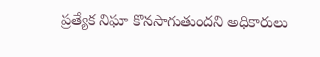ప్రత్యేక నిఘా కొనసాగుతుందని అధికారులు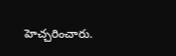హెచ్చరించారు.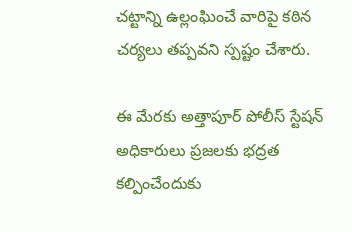చట్టాన్ని ఉల్లంఘించే వారిపై కఠిన చర్యలు తప్పవని స్పష్టం చేశారు.

ఈ మేరకు అత్తాపూర్ పోలీస్ స్టేషన్ అధికారులు ప్రజలకు భద్రత కల్పించేందుకు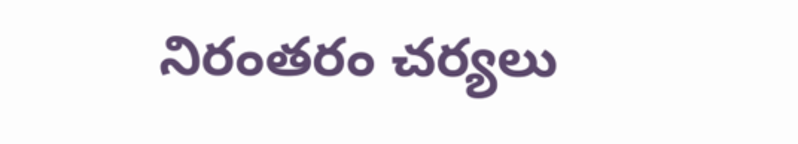నిరంతరం చర్యలు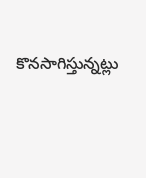కొనసాగిస్తున్నట్లు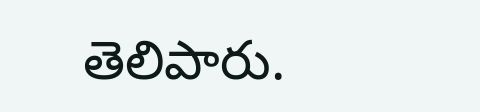తెలిపారు.